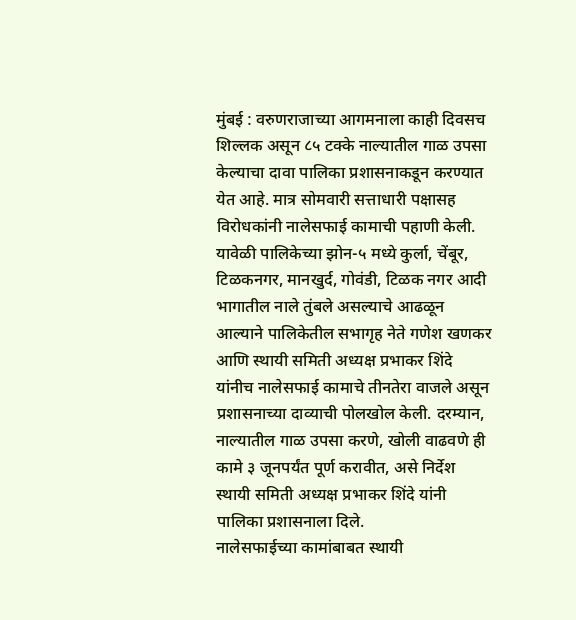मुंबई : वरुणराजाच्या आगमनाला काही दिवसच शिल्लक असून ८५ टक्के नाल्यातील गाळ उपसा केल्याचा दावा पालिका प्रशासनाकडून करण्यात येत आहे. मात्र सोमवारी सत्ताधारी पक्षासह विरोधकांनी नालेसफाई कामाची पहाणी केली. यावेळी पालिकेच्या झोन-५ मध्ये कुर्ला, चेंबूर, टिळकनगर, मानखुर्द, गोवंडी, टिळक नगर आदी भागातील नाले तुंबले असल्याचे आढळून आल्याने पालिकेतील सभागृह नेते गणेश खणकर आणि स्थायी समिती अध्यक्ष प्रभाकर शिंदे यांनीच नालेसफाई कामाचे तीनतेरा वाजले असून प्रशासनाच्या दाव्याची पोलखोल केली. दरम्यान, नाल्यातील गाळ उपसा करणे, खोली वाढवणे ही कामे ३ जूनपर्यंत पूर्ण करावीत, असे निर्देश स्थायी समिती अध्यक्ष प्रभाकर शिंदे यांनी पालिका प्रशासनाला दिले.
नालेसफाईच्या कामांबाबत स्थायी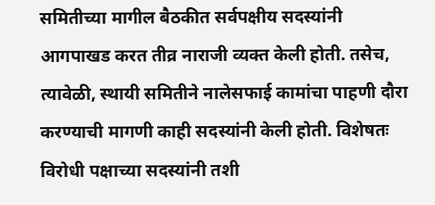समितीच्या मागील बैठकीत सर्वपक्षीय सदस्यांनी आगपाखड करत तीव्र नाराजी व्यक्त केली होती. तसेच, त्यावेळी, स्थायी समितीने नालेसफाई कामांचा पाहणी दौरा करण्याची मागणी काही सदस्यांनी केली होती. विशेषतः विरोधी पक्षाच्या सदस्यांनी तशी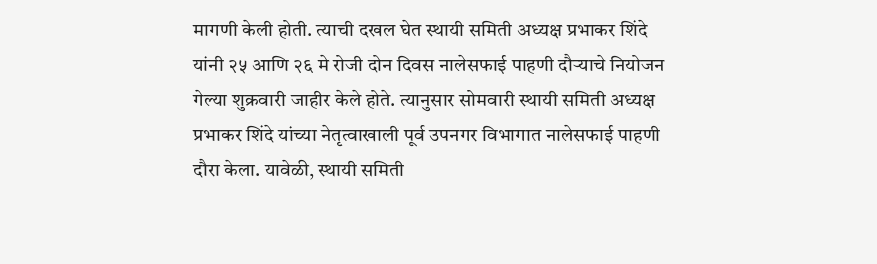मागणी केली होती. त्याची दखल घेत स्थायी समिती अध्यक्ष प्रभाकर शिंदे यांनी २५ आणि २६ मे रोजी दोन दिवस नालेसफाई पाहणी दौऱ्याचे नियोजन गेल्या शुक्रवारी जाहीर केले होते. त्यानुसार सोमवारी स्थायी समिती अध्यक्ष प्रभाकर शिंदे यांच्या नेतृत्वाखाली पूर्व उपनगर विभागात नालेसफाई पाहणी दौरा केला. यावेळी, स्थायी समिती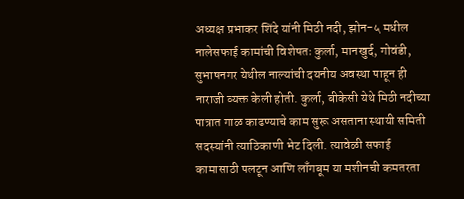अध्यक्ष प्रभाकर शिंदे यांनी मिठी नदी, झोन-५ मधील नालेसफाई कामांची विशेषतः कुर्ला, मानखुर्द, गोवंडी, सुभाषनगर येथील नाल्यांची दयनीय अवस्था पाहून ही नाराजी व्यक्त केली होती. कुर्ला, बीकेसी येथे मिठी नदीच्या पात्रात गाळ काढण्याचे काम सुरू असताना स्थायी समिती सदस्यांनी त्याठिकाणी भेट दिली. त्यावेळी सफाई कामासाठी पलटून आणि लाँगबूम या मशीनची कमतरता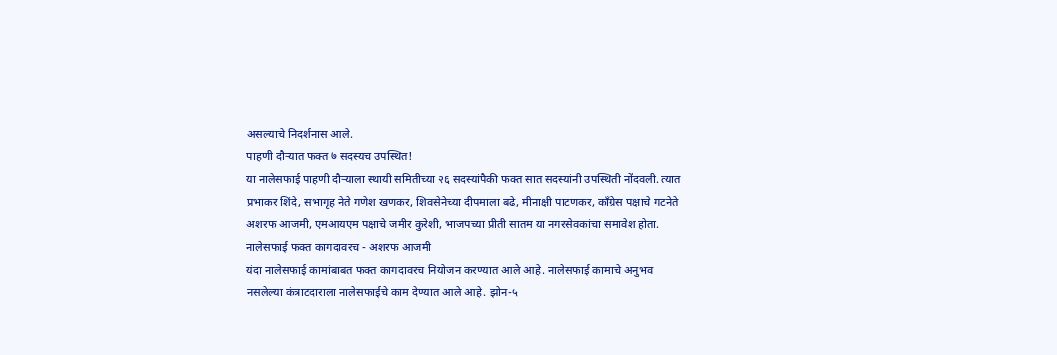असल्याचे निदर्शनास आले.
पाहणी दौऱ्यात फक्त ७ सदस्यच उपस्थित!
या नालेसफाई पाहणी दौऱ्याला स्थायी समितीच्या २६ सदस्यांपैकी फक्त सात सदस्यांनी उपस्थिती नोंदवली. त्यात प्रभाकर शिंदे, सभागृह नेते गणेश खणकर, शिवसेनेच्या दीपमाला बढे, मीनाक्षी पाटणकर, काँग्रेस पक्षाचे गटनेते अशरफ आजमी, एमआयएम पक्षाचे जमीर कुरेशी, भाजपच्या प्रीती सातम या नगरसेवकांचा समावेश होता.
नालेसफाई फक्त कागदावरच - अशरफ आजमी
यंदा नालेसफाई कामांबाबत फक्त कागदावरच नियोजन करण्यात आले आहे. नालेसफाई कामाचे अनुभव नसलेल्या कंत्राटदाराला नालेसफाईचे काम देण्यात आले आहे. झोन-५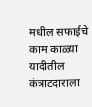मधील सफाईचे काम काळ्या यादीतील कंत्राटदाराला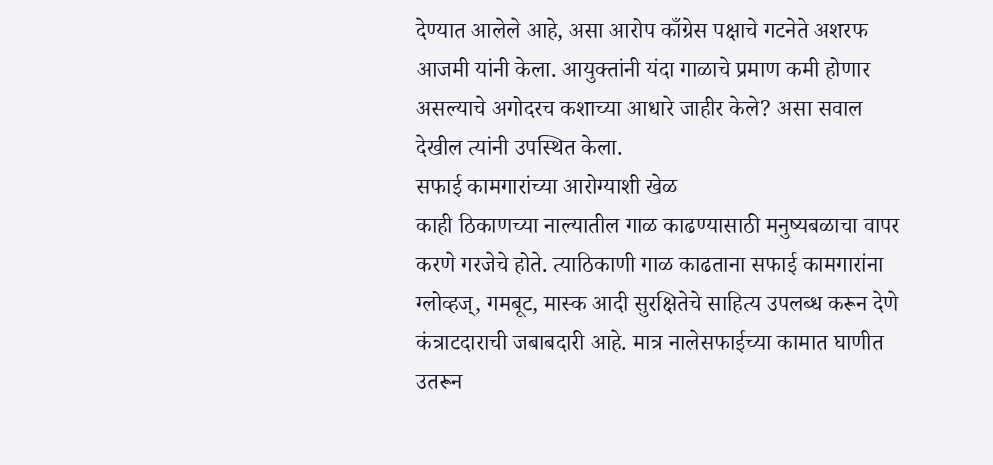देण्यात आलेले आहे, असा आरोप काँग्रेस पक्षाचे गटनेते अशरफ आजमी यांनी केला. आयुक्तांनी यंदा गाळाचे प्रमाण कमी होणार असल्याचे अगोदरच कशाच्या आधारे जाहीर केले? असा सवाल देखील त्यांनी उपस्थित केला.
सफाई कामगारांच्या आरोग्याशी खेळ
काही ठिकाणच्या नाल्यातील गाळ काढण्यासाठी मनुष्यबळाचा वापर करणे गरजेचे होते. त्याठिकाणी गाळ काढताना सफाई कामगारांना ग्लोव्हज्, गमबूट, मास्क आदी सुरक्षितेचे साहित्य उपलब्ध करून देणे कंत्राटदाराची जबाबदारी आहे. मात्र नालेसफाईच्या कामात घाणीत उतरून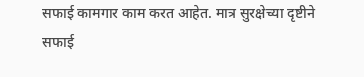सफाई कामगार काम करत आहेत. मात्र सुरक्षेच्या दृष्टीने सफाई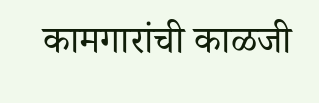कामगारांची काळजी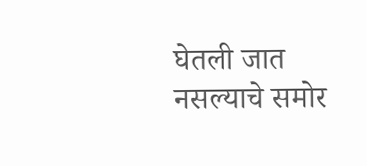घेतली जात नसल्याचे समोर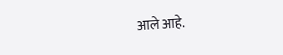आले आहे.